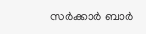സര്‍ക്കാര്‍ ബാര്‍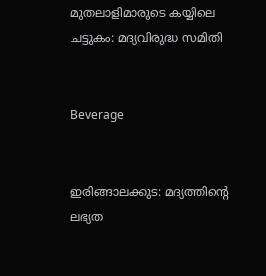മുതലാളിമാരുടെ കയ്യിലെ ചട്ടുകം: മദ്യവിരുദ്ധ സമിതി


Beverage


ഇരിങ്ങാലക്കുട: മദ്യത്തിന്റെ ലഭ്യത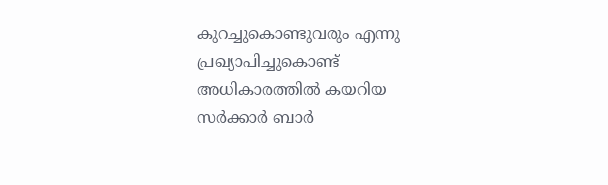കുറച്ചുകൊണ്ടുവരും എന്നു പ്രഖ്യാപിച്ചുകൊണ്ട് അധികാരത്തില്‍ കയറിയ സര്‍ക്കാര്‍ ബാര്‍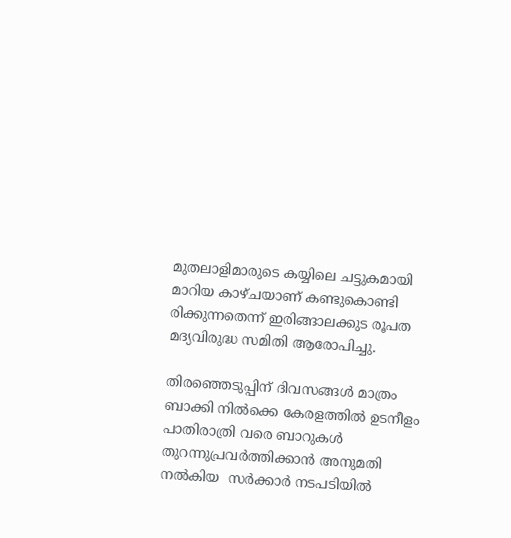മുതലാളിമാരുടെ കയ്യിലെ ചട്ടുകമായി മാറിയ കാഴ്ചയാണ് കണ്ടുകൊണ്ടി രിക്കുന്നതെന്ന് ഇരിങ്ങാലക്കുട രൂപത മദ്യവിരുദ്ധ സമിതി ആരോപിച്ചു.

തിരഞ്ഞെടുപ്പിന് ദിവസങ്ങള്‍ മാത്രം ബാക്കി നില്‍ക്കെ കേരളത്തില്‍ ഉടനീളം പാതിരാത്രി വരെ ബാറുകള്‍ തുറന്നുപ്രവര്‍ത്തിക്കാന്‍ അനുമതി നല്‍കിയ  സര്‍ക്കാര്‍ നടപടിയില്‍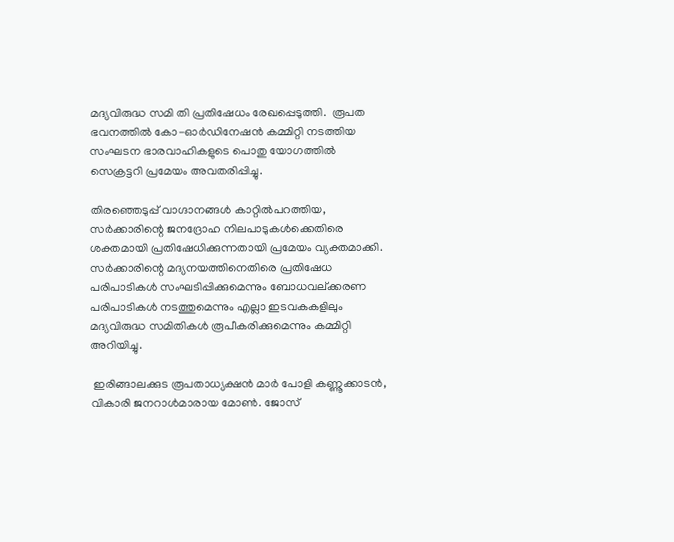മദ്യവിരുദ്ധ സമി തി പ്രതിഷേധം രേഖപ്പെടുത്തി.  രൂപത ഭവനത്തില്‍ കോ-ഓര്‍ഡിനേഷന്‍ കമ്മിറ്റി നടത്തിയ സംഘടന ഭാരവാഹികളുടെ പൊതു യോഗത്തില്‍ സെക്രട്ടറി പ്രമേയം അവതരിപ്പിച്ചു.

തിരഞ്ഞെടുപ്പ് വാഗ്ദാനങ്ങള്‍ കാറ്റില്‍പറത്തിയ, സര്‍ക്കാരിന്റെ ജനദ്രോഹ നിലപാടുകള്‍ക്കെതിരെ ശക്തമായി പ്രതിഷേധിക്കുന്നതായി പ്രമേയം വ്യക്തമാക്കി. സര്‍ക്കാരിന്റെ മദ്യനയത്തിനെതിരെ പ്രതിഷേധ പരിപാടികള്‍ സംഘടിപ്പിക്കുമെന്നും ബോധവല്ക്കരണ പരിപാടികള്‍ നടത്തുമെന്നും എല്ലാ ഇടവകകളിലും മദ്യവിരുദ്ധ സമിതികള്‍ രൂപീകരിക്കുമെന്നും കമ്മിറ്റി അറിയിച്ചു.

 ഇരിങ്ങാലക്കുട രൂപതാധ്യക്ഷന്‍ മാര്‍ പോളി കണ്ണൂക്കാടന്‍, വികാരി ജനറാള്‍മാരായ മോണ്‍. ജോസ്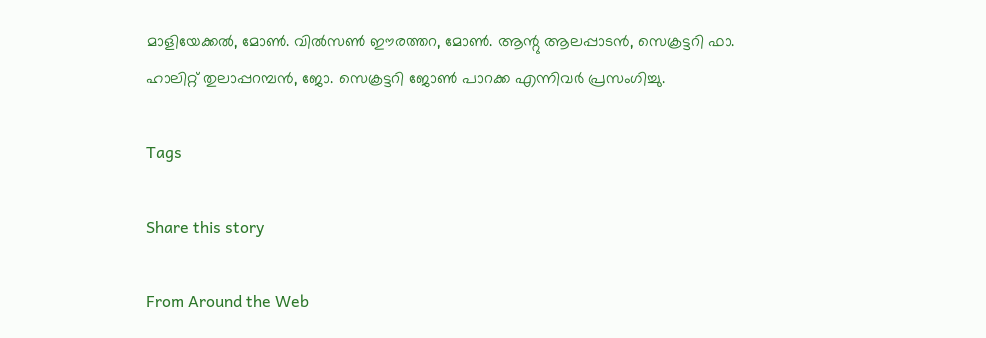മാളിയേക്കല്‍, മോണ്‍. വില്‍സണ്‍ ഈരത്തറ, മോണ്‍. ആന്റു ആലപ്പാടന്‍, സെക്രട്ടറി ഫാ. ഹാലിറ്റ് തുലാപ്പറമ്പന്‍, ജോ. സെക്രട്ടറി ജോണ്‍ പാറക്ക എന്നിവര്‍ പ്രസംഗിച്ചു.

Tags

Share this story

From Around the Web